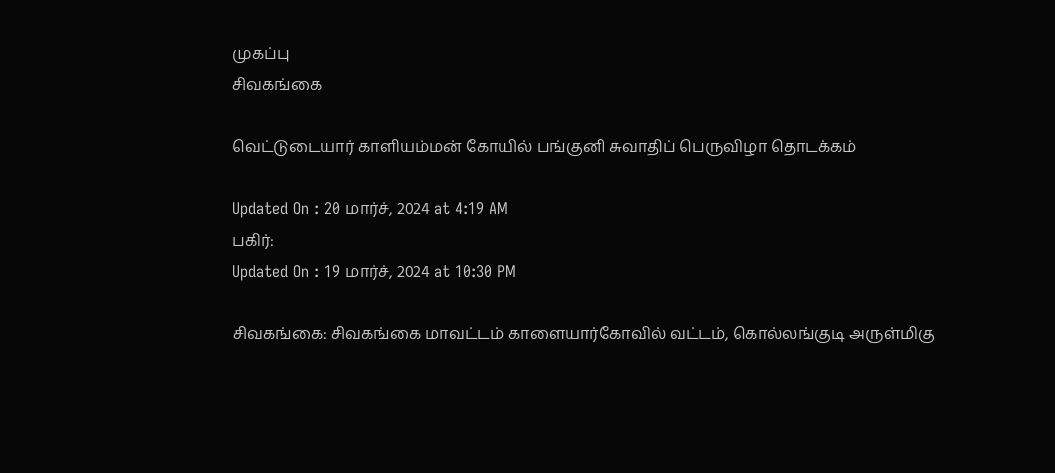முகப்பு
சிவகங்கை

வெட்டுடையார் காளியம்மன் கோயில் பங்குனி சுவாதிப் பெருவிழா தொடக்கம்

Updated On : 20 மார்ச், 2024 at 4:19 AM
பகிர்:
Updated On : 19 மார்ச், 2024 at 10:30 PM

சிவகங்கை: சிவகங்கை மாவட்டம் காளையார்கோவில் வட்டம், கொல்லங்குடி அருள்மிகு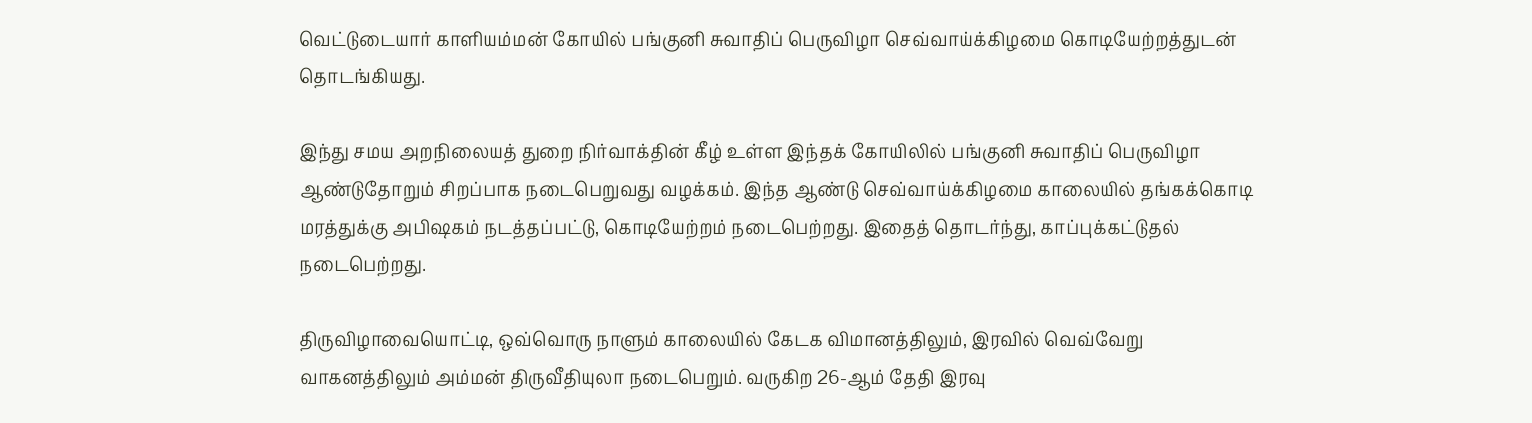வெட்டுடையார் காளியம்மன் கோயில் பங்குனி சுவாதிப் பெருவிழா செவ்வாய்க்கிழமை கொடியேற்றத்துடன் தொடங்கியது.

இந்து சமய அறநிலையத் துறை நிர்வாக்தின் கீழ் உள்ள இந்தக் கோயிலில் பங்குனி சுவாதிப் பெருவிழா ஆண்டுதோறும் சிறப்பாக நடைபெறுவது வழக்கம். இந்த ஆண்டு செவ்வாய்க்கிழமை காலையில் தங்கக்கொடி மரத்துக்கு அபிஷகம் நடத்தப்பட்டு, கொடியேற்றம் நடைபெற்றது. இதைத் தொடர்ந்து, காப்புக்கட்டுதல் நடைபெற்றது.

திருவிழாவையொட்டி, ஒவ்வொரு நாளும் காலையில் கேடக விமானத்திலும், இரவில் வெவ்வேறு வாகனத்திலும் அம்மன் திருவீதியுலா நடைபெறும். வருகிற 26-ஆம் தேதி இரவு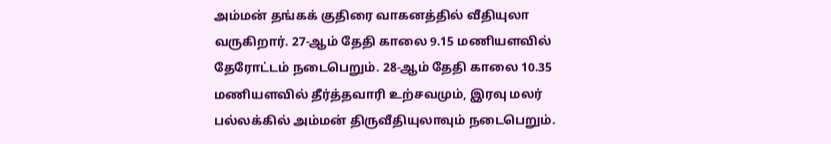அம்மன் தங்கக் குதிரை வாகனத்தில் வீதியுலா வருகிறார். 27-ஆம் தேதி காலை 9.15 மணியளவில் தேரோட்டம் நடைபெறும். 28-ஆம் தேதி காலை 10.35 மணியளவில் தீர்த்தவாரி உற்சவமும், இரவு மலர் பல்லக்கில் அம்மன் திருவீதியுலாவும் நடைபெறும்.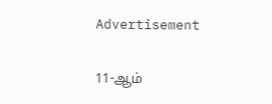Advertisement

11-ஆம்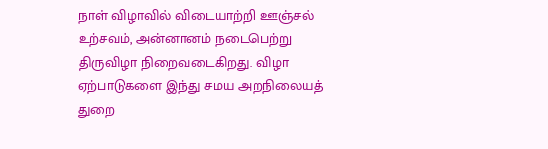நாள் விழாவில் விடையாற்றி ஊஞ்சல் உற்சவம், அன்னானம் நடைபெற்று திருவிழா நிறைவடைகிறது. விழா ஏற்பாடுகளை இந்து சமய அறநிலையத் துறை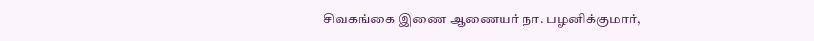சிவகங்கை இணை ஆணையர் நா. பழனிக்குமார்,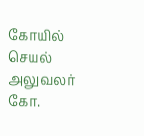கோயில் செயல் அலுவலர் கோ.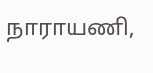நாராயணி,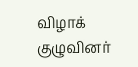விழாக் குழுவினர்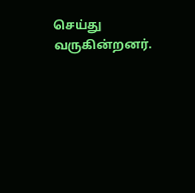செய்து வருகின்றனர்.